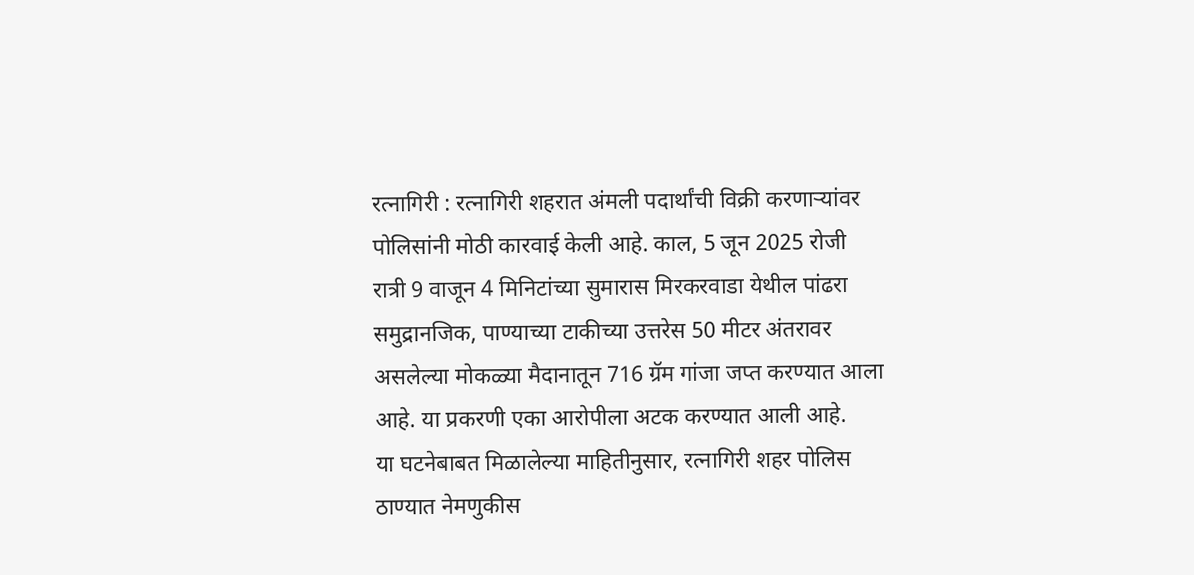रत्नागिरी : रत्नागिरी शहरात अंमली पदार्थांची विक्री करणाऱ्यांवर पोलिसांनी मोठी कारवाई केली आहे. काल, 5 जून 2025 रोजी रात्री 9 वाजून 4 मिनिटांच्या सुमारास मिरकरवाडा येथील पांढरा समुद्रानजिक, पाण्याच्या टाकीच्या उत्तरेस 50 मीटर अंतरावर असलेल्या मोकळ्या मैदानातून 716 ग्रॅम गांजा जप्त करण्यात आला आहे. या प्रकरणी एका आरोपीला अटक करण्यात आली आहे.
या घटनेबाबत मिळालेल्या माहितीनुसार, रत्नागिरी शहर पोलिस ठाण्यात नेमणुकीस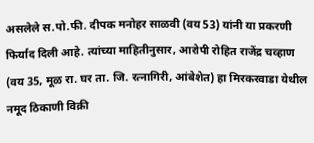असलेले स.पो.फी. दीपक मनोहर साळवी (वय 53) यांनी या प्रकरणी फिर्याद दिली आहे. त्यांच्या माहितीनुसार, आरोपी रोहित राजेंद्र चव्हाण (वय 35, मूळ रा. घर ता. जि. रत्नागिरी, आंबेशेत) हा मिरकरवाडा येथील नमूद ठिकाणी विक्री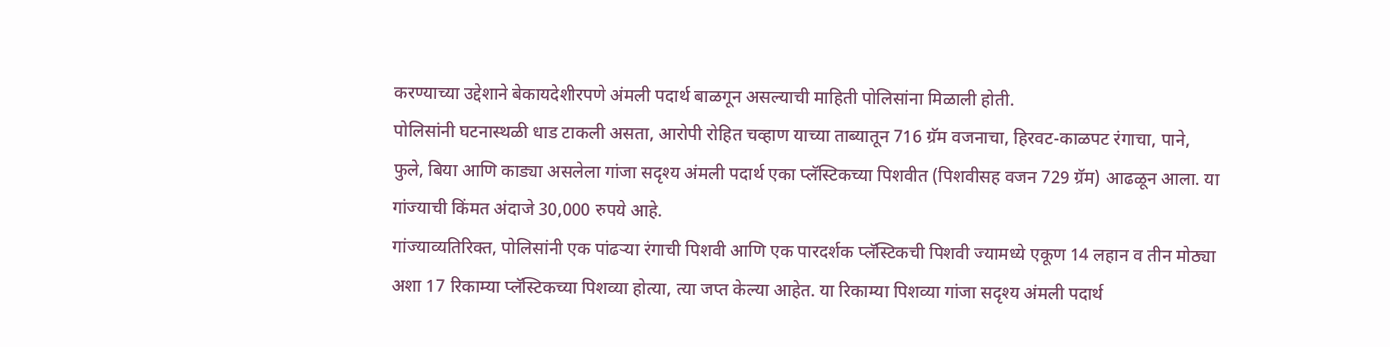करण्याच्या उद्देशाने बेकायदेशीरपणे अंमली पदार्थ बाळगून असल्याची माहिती पोलिसांना मिळाली होती.
पोलिसांनी घटनास्थळी धाड टाकली असता, आरोपी रोहित चव्हाण याच्या ताब्यातून 716 ग्रॅम वजनाचा, हिरवट-काळपट रंगाचा, पाने, फुले, बिया आणि काड्या असलेला गांजा सदृश्य अंमली पदार्थ एका प्लॅस्टिकच्या पिशवीत (पिशवीसह वजन 729 ग्रॅम) आढळून आला. या गांज्याची किंमत अंदाजे 30,000 रुपये आहे.
गांज्याव्यतिरिक्त, पोलिसांनी एक पांढऱ्या रंगाची पिशवी आणि एक पारदर्शक प्लॅस्टिकची पिशवी ज्यामध्ये एकूण 14 लहान व तीन मोठ्या अशा 17 रिकाम्या प्लॅस्टिकच्या पिशव्या होत्या, त्या जप्त केल्या आहेत. या रिकाम्या पिशव्या गांजा सदृश्य अंमली पदार्थ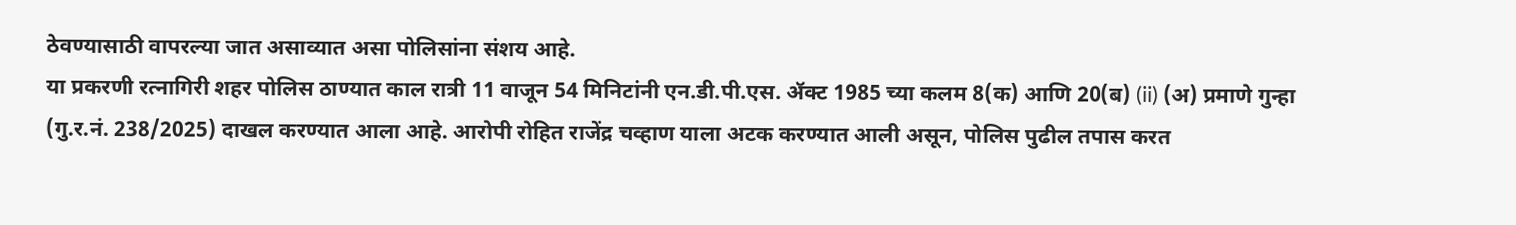ठेवण्यासाठी वापरल्या जात असाव्यात असा पोलिसांना संशय आहे.
या प्रकरणी रत्नागिरी शहर पोलिस ठाण्यात काल रात्री 11 वाजून 54 मिनिटांनी एन.डी.पी.एस. ॲक्ट 1985 च्या कलम 8(क) आणि 20(ब) (ii) (अ) प्रमाणे गुन्हा (गु.र.नं. 238/2025) दाखल करण्यात आला आहे. आरोपी रोहित राजेंद्र चव्हाण याला अटक करण्यात आली असून, पोलिस पुढील तपास करत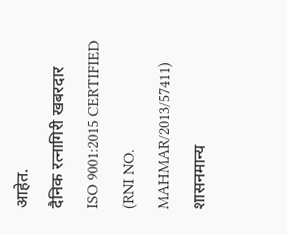आहेत.
दैनिक रत्नागिरी खबरदार
ISO 9001:2015 CERTIFIED
(RNI NO. MAHMAR/2013/57411)
शासनमान्य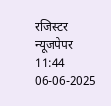रजिस्टर न्यूजपेपर
11:44 06-06-2025